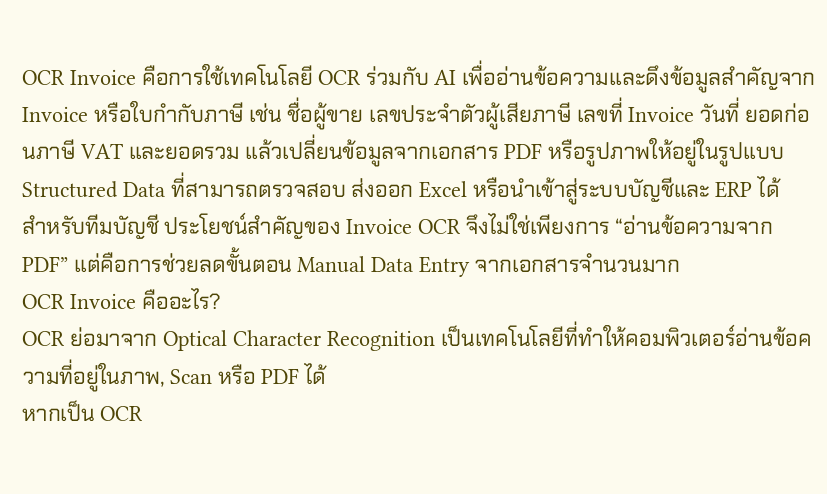OCR Invoice คือการใช้เทคโนโลยี OCR ร่วมกับ AI เพื่ออ่านข้อความและดึงข้อมูลสำคัญจาก Invoice หรือใบกำกับภาษี เช่น ชื่อผู้ขาย เลขประจำตัวผู้เสียภาษี เลขที่ Invoice วันที่ ยอดก่อนภาษี VAT และยอดรวม แล้วเปลี่ยนข้อมูลจากเอกสาร PDF หรือรูปภาพให้อยู่ในรูปแบบ Structured Data ที่สามารถตรวจสอบ ส่งออก Excel หรือนำเข้าสู่ระบบบัญชีและ ERP ได้
สำหรับทีมบัญชี ประโยชน์สำคัญของ Invoice OCR จึงไม่ใช่เพียงการ “อ่านข้อความจาก PDF” แต่คือการช่วยลดขั้นตอน Manual Data Entry จากเอกสารจำนวนมาก
OCR Invoice คืออะไร?
OCR ย่อมาจาก Optical Character Recognition เป็นเทคโนโลยีที่ทำให้คอมพิวเตอร์อ่านข้อความที่อยู่ในภาพ, Scan หรือ PDF ได้
หากเป็น OCR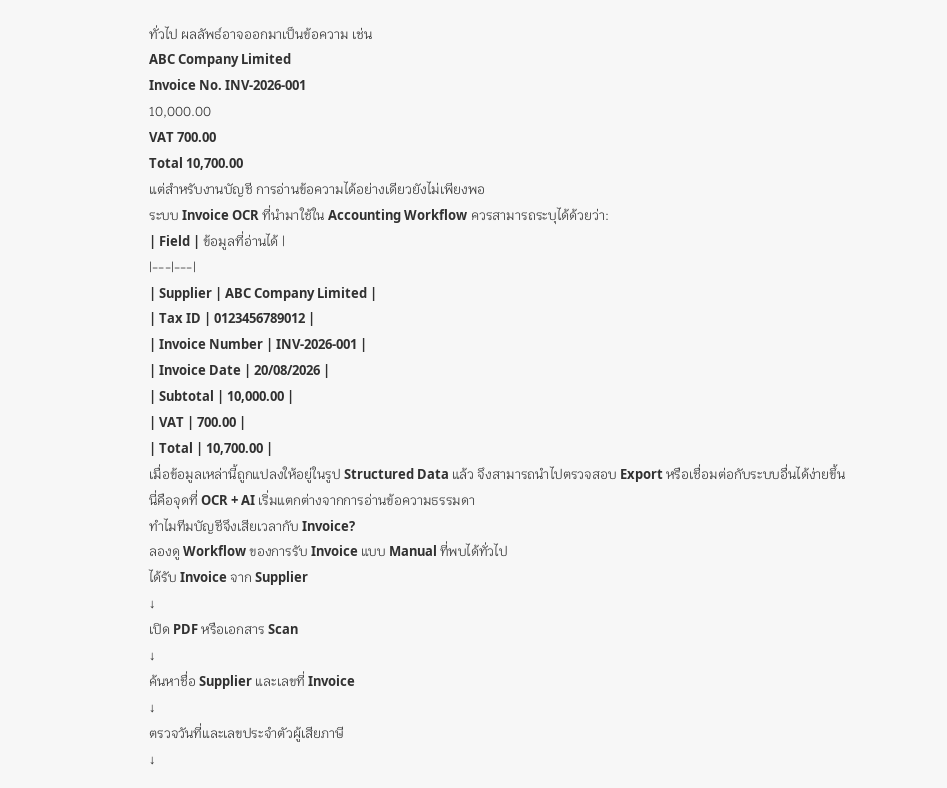ทั่วไป ผลลัพธ์อาจออกมาเป็นข้อความ เช่น
ABC Company Limited
Invoice No. INV-2026-001
10,000.00
VAT 700.00
Total 10,700.00
แต่สำหรับงานบัญชี การอ่านข้อความได้อย่างเดียวยังไม่เพียงพอ
ระบบ Invoice OCR ที่นำมาใช้ใน Accounting Workflow ควรสามารถระบุได้ด้วยว่า:
| Field | ข้อมูลที่อ่านได้ |
|---|---|
| Supplier | ABC Company Limited |
| Tax ID | 0123456789012 |
| Invoice Number | INV-2026-001 |
| Invoice Date | 20/08/2026 |
| Subtotal | 10,000.00 |
| VAT | 700.00 |
| Total | 10,700.00 |
เมื่อข้อมูลเหล่านี้ถูกแปลงให้อยู่ในรูป Structured Data แล้ว จึงสามารถนำไปตรวจสอบ Export หรือเชื่อมต่อกับระบบอื่นได้ง่ายขึ้น
นี่คือจุดที่ OCR + AI เริ่มแตกต่างจากการอ่านข้อความธรรมดา
ทำไมทีมบัญชีจึงเสียเวลากับ Invoice?
ลองดู Workflow ของการรับ Invoice แบบ Manual ที่พบได้ทั่วไป
ได้รับ Invoice จาก Supplier
↓
เปิด PDF หรือเอกสาร Scan
↓
ค้นหาชื่อ Supplier และเลขที่ Invoice
↓
ตรวจวันที่และเลขประจำตัวผู้เสียภาษี
↓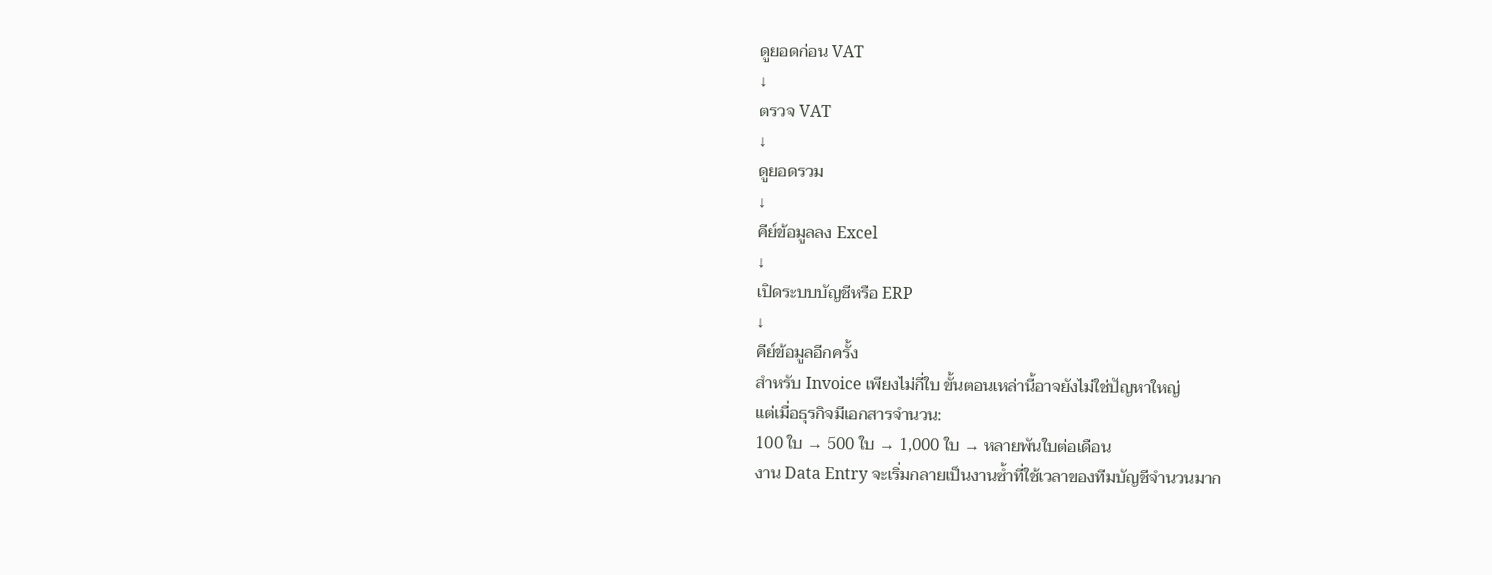ดูยอดก่อน VAT
↓
ตรวจ VAT
↓
ดูยอดรวม
↓
คีย์ข้อมูลลง Excel
↓
เปิดระบบบัญชีหรือ ERP
↓
คีย์ข้อมูลอีกครั้ง
สำหรับ Invoice เพียงไม่กี่ใบ ขั้นตอนเหล่านี้อาจยังไม่ใช่ปัญหาใหญ่
แต่เมื่อธุรกิจมีเอกสารจำนวน:
100 ใบ → 500 ใบ → 1,000 ใบ → หลายพันใบต่อเดือน
งาน Data Entry จะเริ่มกลายเป็นงานซ้ำที่ใช้เวลาของทีมบัญชีจำนวนมาก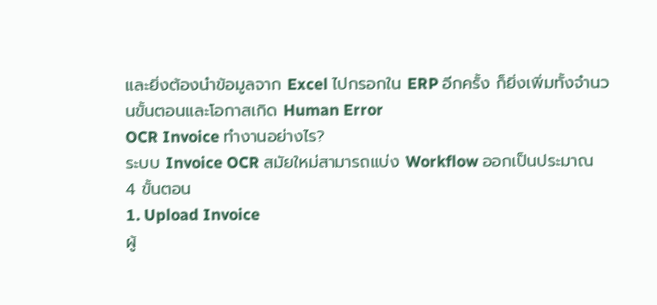และยิ่งต้องนำข้อมูลจาก Excel ไปกรอกใน ERP อีกครั้ง ก็ยิ่งเพิ่มทั้งจำนวนขั้นตอนและโอกาสเกิด Human Error
OCR Invoice ทำงานอย่างไร?
ระบบ Invoice OCR สมัยใหม่สามารถแบ่ง Workflow ออกเป็นประมาณ 4 ขั้นตอน
1. Upload Invoice
ผู้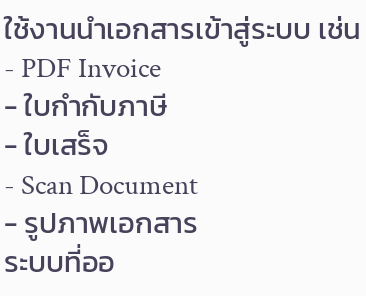ใช้งานนำเอกสารเข้าสู่ระบบ เช่น
- PDF Invoice
- ใบกำกับภาษี
- ใบเสร็จ
- Scan Document
- รูปภาพเอกสาร
ระบบที่ออ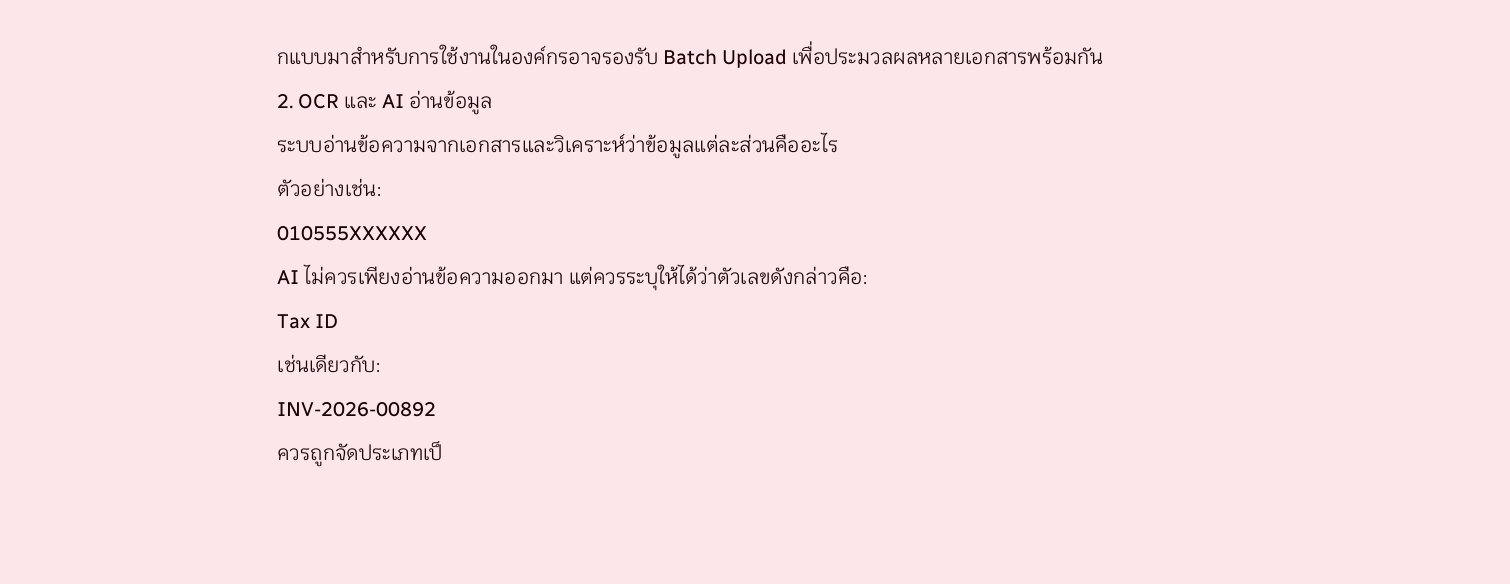กแบบมาสำหรับการใช้งานในองค์กรอาจรองรับ Batch Upload เพื่อประมวลผลหลายเอกสารพร้อมกัน
2. OCR และ AI อ่านข้อมูล
ระบบอ่านข้อความจากเอกสารและวิเคราะห์ว่าข้อมูลแต่ละส่วนคืออะไร
ตัวอย่างเช่น:
010555XXXXXX
AI ไม่ควรเพียงอ่านข้อความออกมา แต่ควรระบุให้ได้ว่าตัวเลขดังกล่าวคือ:
Tax ID
เช่นเดียวกับ:
INV-2026-00892
ควรถูกจัดประเภทเป็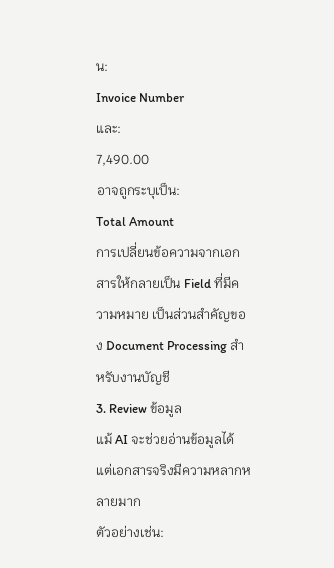น:
Invoice Number
และ:
7,490.00
อาจถูกระบุเป็น:
Total Amount
การเปลี่ยนข้อความจากเอกสารให้กลายเป็น Field ที่มีความหมาย เป็นส่วนสำคัญของ Document Processing สำหรับงานบัญชี
3. Review ข้อมูล
แม้ AI จะช่วยอ่านข้อมูลได้ แต่เอกสารจริงมีความหลากหลายมาก
ตัวอย่างเช่น: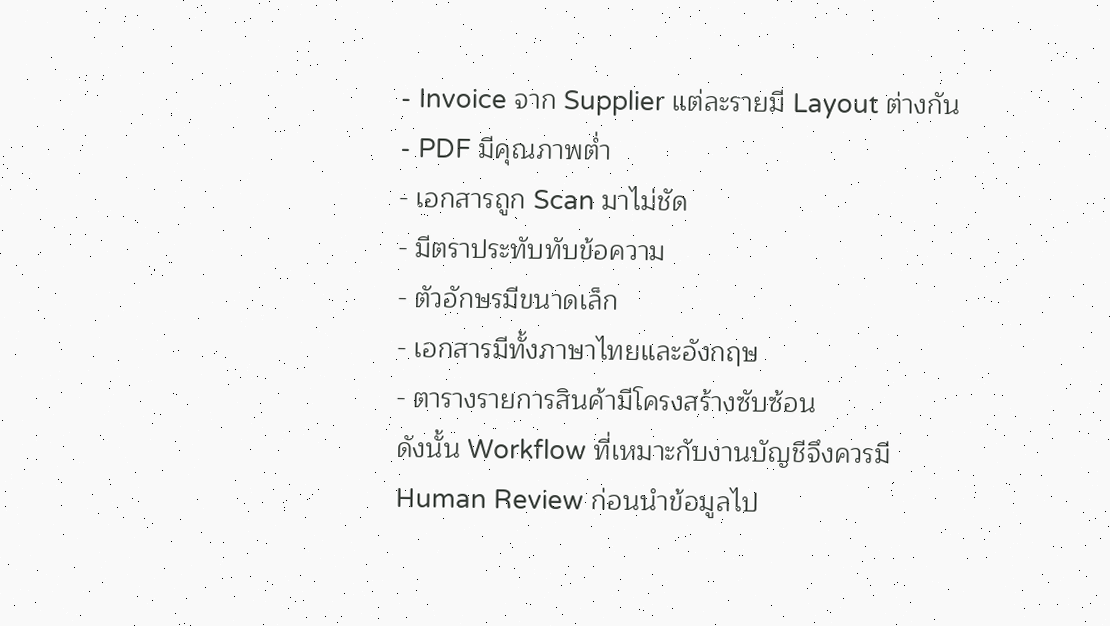- Invoice จาก Supplier แต่ละรายมี Layout ต่างกัน
- PDF มีคุณภาพต่ำ
- เอกสารถูก Scan มาไม่ชัด
- มีตราประทับทับข้อความ
- ตัวอักษรมีขนาดเล็ก
- เอกสารมีทั้งภาษาไทยและอังกฤษ
- ตารางรายการสินค้ามีโครงสร้างซับซ้อน
ดังนั้น Workflow ที่เหมาะกับงานบัญชีจึงควรมี Human Review ก่อนนำข้อมูลไป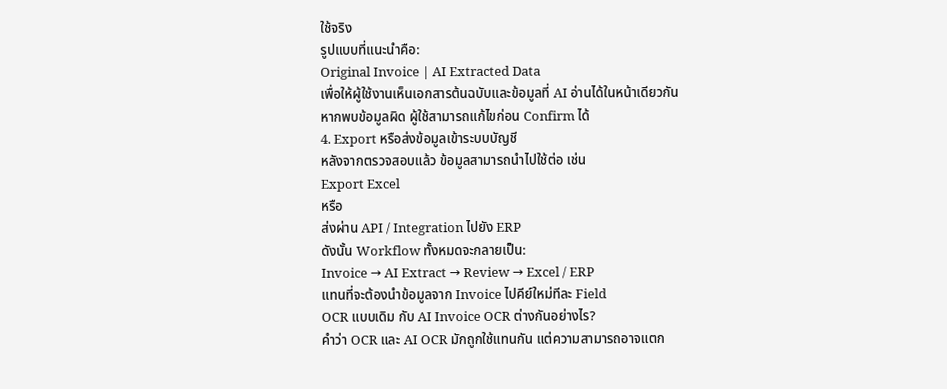ใช้จริง
รูปแบบที่แนะนำคือ:
Original Invoice | AI Extracted Data
เพื่อให้ผู้ใช้งานเห็นเอกสารต้นฉบับและข้อมูลที่ AI อ่านได้ในหน้าเดียวกัน
หากพบข้อมูลผิด ผู้ใช้สามารถแก้ไขก่อน Confirm ได้
4. Export หรือส่งข้อมูลเข้าระบบบัญชี
หลังจากตรวจสอบแล้ว ข้อมูลสามารถนำไปใช้ต่อ เช่น
Export Excel
หรือ
ส่งผ่าน API / Integration ไปยัง ERP
ดังนั้น Workflow ทั้งหมดจะกลายเป็น:
Invoice → AI Extract → Review → Excel / ERP
แทนที่จะต้องนำข้อมูลจาก Invoice ไปคีย์ใหม่ทีละ Field
OCR แบบเดิม กับ AI Invoice OCR ต่างกันอย่างไร?
คำว่า OCR และ AI OCR มักถูกใช้แทนกัน แต่ความสามารถอาจแตก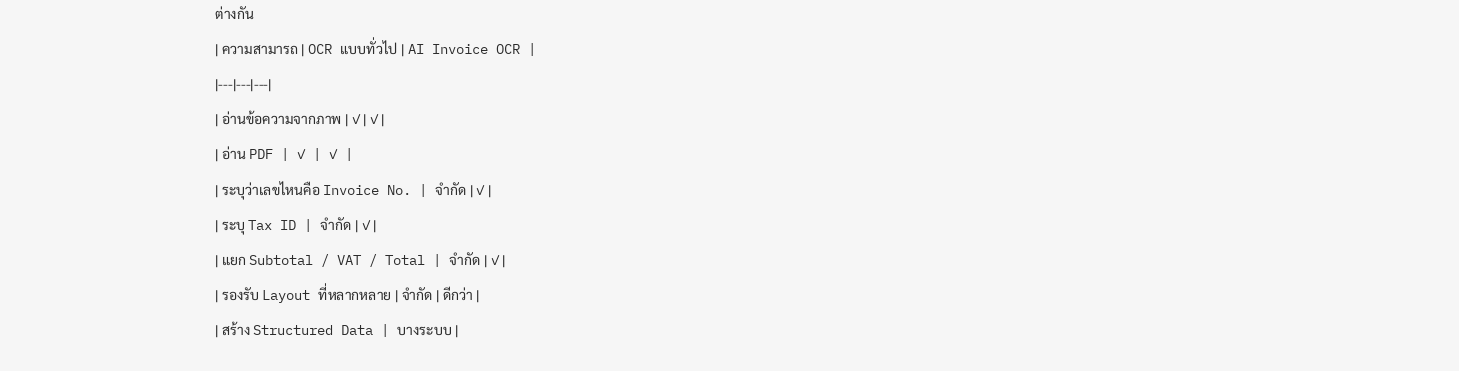ต่างกัน
| ความสามารถ | OCR แบบทั่วไป | AI Invoice OCR |
|---|---|---|
| อ่านข้อความจากภาพ | ✓ | ✓ |
| อ่าน PDF | ✓ | ✓ |
| ระบุว่าเลขไหนคือ Invoice No. | จำกัด | ✓ |
| ระบุ Tax ID | จำกัด | ✓ |
| แยก Subtotal / VAT / Total | จำกัด | ✓ |
| รองรับ Layout ที่หลากหลาย | จำกัด | ดีกว่า |
| สร้าง Structured Data | บางระบบ |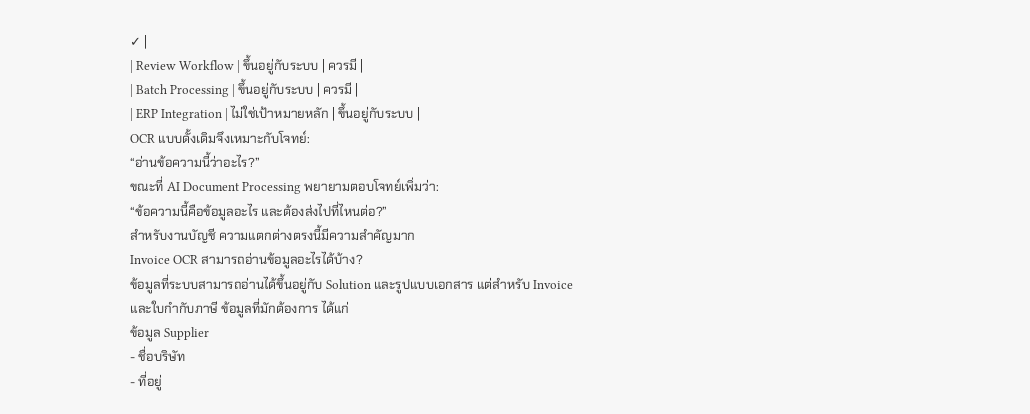✓ |
| Review Workflow | ขึ้นอยู่กับระบบ | ควรมี |
| Batch Processing | ขึ้นอยู่กับระบบ | ควรมี |
| ERP Integration | ไม่ใช่เป้าหมายหลัก | ขึ้นอยู่กับระบบ |
OCR แบบดั้งเดิมจึงเหมาะกับโจทย์:
“อ่านข้อความนี้ว่าอะไร?”
ขณะที่ AI Document Processing พยายามตอบโจทย์เพิ่มว่า:
“ข้อความนี้คือข้อมูลอะไร และต้องส่งไปที่ไหนต่อ?”
สำหรับงานบัญชี ความแตกต่างตรงนี้มีความสำคัญมาก
Invoice OCR สามารถอ่านข้อมูลอะไรได้บ้าง?
ข้อมูลที่ระบบสามารถอ่านได้ขึ้นอยู่กับ Solution และรูปแบบเอกสาร แต่สำหรับ Invoice และใบกำกับภาษี ข้อมูลที่มักต้องการ ได้แก่
ข้อมูล Supplier
- ชื่อบริษัท
- ที่อยู่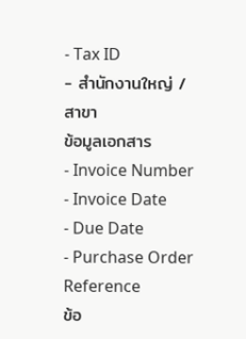- Tax ID
- สำนักงานใหญ่ / สาขา
ข้อมูลเอกสาร
- Invoice Number
- Invoice Date
- Due Date
- Purchase Order Reference
ข้อ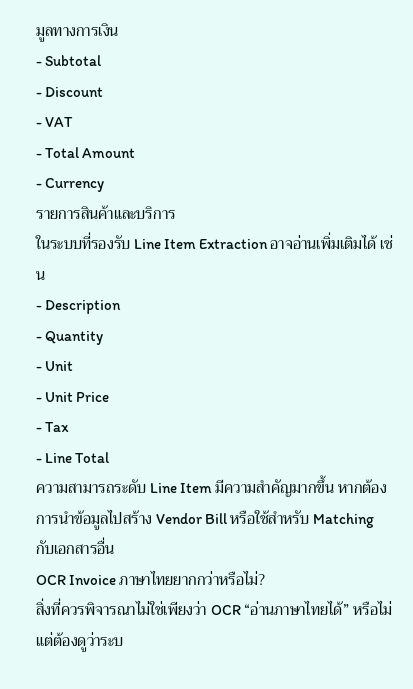มูลทางการเงิน
- Subtotal
- Discount
- VAT
- Total Amount
- Currency
รายการสินค้าและบริการ
ในระบบที่รองรับ Line Item Extraction อาจอ่านเพิ่มเติมได้ เช่น
- Description
- Quantity
- Unit
- Unit Price
- Tax
- Line Total
ความสามารถระดับ Line Item มีความสำคัญมากขึ้น หากต้องการนำข้อมูลไปสร้าง Vendor Bill หรือใช้สำหรับ Matching กับเอกสารอื่น
OCR Invoice ภาษาไทยยากกว่าหรือไม่?
สิ่งที่ควรพิจารณาไม่ใช่เพียงว่า OCR “อ่านภาษาไทยได้” หรือไม่ แต่ต้องดูว่าระบ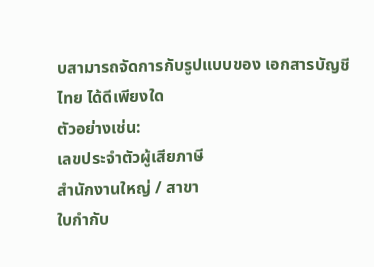บสามารถจัดการกับรูปแบบของ เอกสารบัญชีไทย ได้ดีเพียงใด
ตัวอย่างเช่น:
เลขประจำตัวผู้เสียภาษี
สำนักงานใหญ่ / สาขา
ใบกำกับ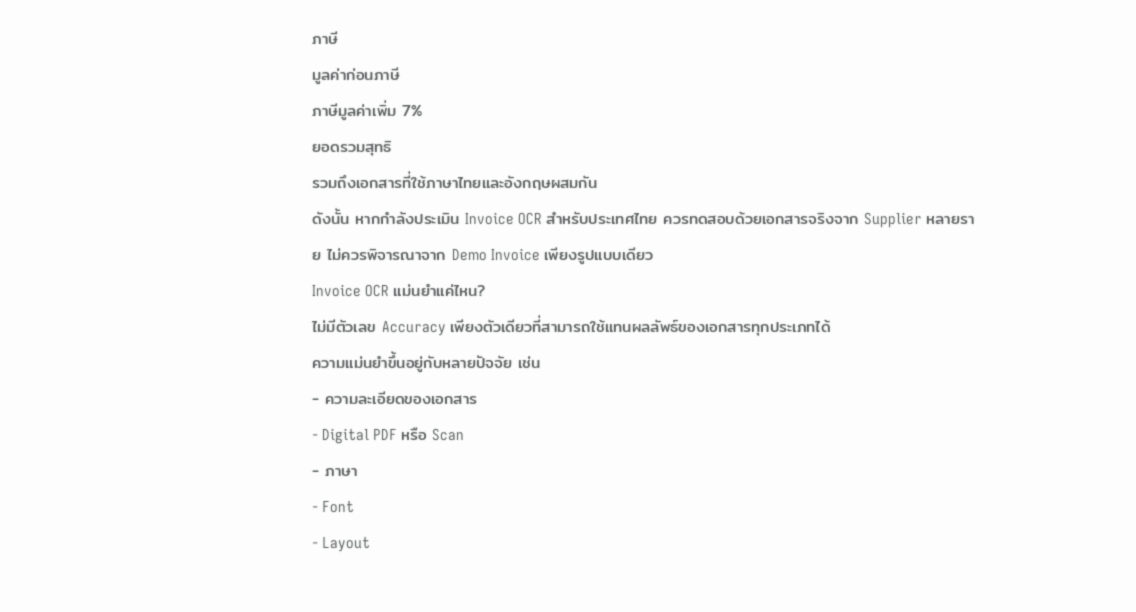ภาษี
มูลค่าก่อนภาษี
ภาษีมูลค่าเพิ่ม 7%
ยอดรวมสุทธิ
รวมถึงเอกสารที่ใช้ภาษาไทยและอังกฤษผสมกัน
ดังนั้น หากกำลังประเมิน Invoice OCR สำหรับประเทศไทย ควรทดสอบด้วยเอกสารจริงจาก Supplier หลายราย ไม่ควรพิจารณาจาก Demo Invoice เพียงรูปแบบเดียว
Invoice OCR แม่นยำแค่ไหน?
ไม่มีตัวเลข Accuracy เพียงตัวเดียวที่สามารถใช้แทนผลลัพธ์ของเอกสารทุกประเภทได้
ความแม่นยำขึ้นอยู่กับหลายปัจจัย เช่น
- ความละเอียดของเอกสาร
- Digital PDF หรือ Scan
- ภาษา
- Font
- Layout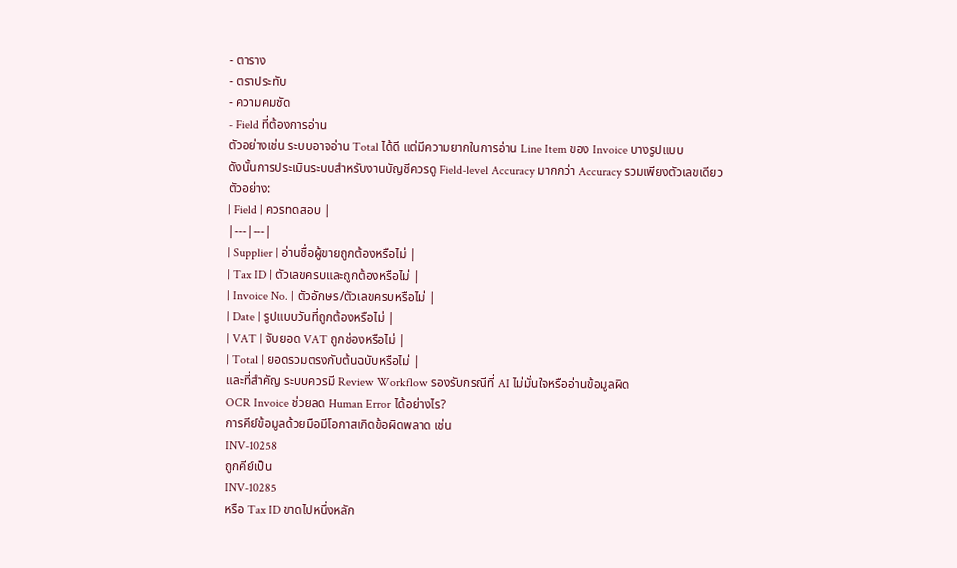- ตาราง
- ตราประทับ
- ความคมชัด
- Field ที่ต้องการอ่าน
ตัวอย่างเช่น ระบบอาจอ่าน Total ได้ดี แต่มีความยากในการอ่าน Line Item ของ Invoice บางรูปแบบ
ดังนั้นการประเมินระบบสำหรับงานบัญชีควรดู Field-level Accuracy มากกว่า Accuracy รวมเพียงตัวเลขเดียว
ตัวอย่าง:
| Field | ควรทดสอบ |
|---|---|
| Supplier | อ่านชื่อผู้ขายถูกต้องหรือไม่ |
| Tax ID | ตัวเลขครบและถูกต้องหรือไม่ |
| Invoice No. | ตัวอักษร/ตัวเลขครบหรือไม่ |
| Date | รูปแบบวันที่ถูกต้องหรือไม่ |
| VAT | จับยอด VAT ถูกช่องหรือไม่ |
| Total | ยอดรวมตรงกับต้นฉบับหรือไม่ |
และที่สำคัญ ระบบควรมี Review Workflow รองรับกรณีที่ AI ไม่มั่นใจหรืออ่านข้อมูลผิด
OCR Invoice ช่วยลด Human Error ได้อย่างไร?
การคีย์ข้อมูลด้วยมือมีโอกาสเกิดข้อผิดพลาด เช่น
INV-10258
ถูกคีย์เป็น
INV-10285
หรือ Tax ID ขาดไปหนึ่งหลัก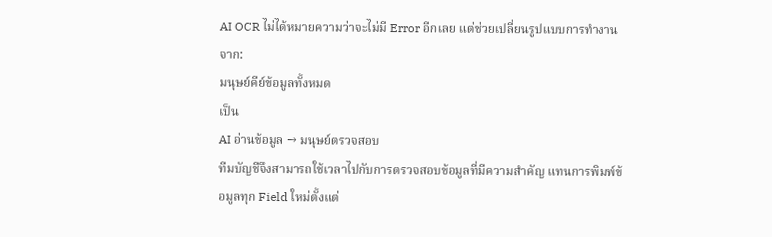AI OCR ไม่ได้หมายความว่าจะไม่มี Error อีกเลย แต่ช่วยเปลี่ยนรูปแบบการทำงานจาก:
มนุษย์คีย์ข้อมูลทั้งหมด
เป็น
AI อ่านข้อมูล → มนุษย์ตรวจสอบ
ทีมบัญชีจึงสามารถใช้เวลาไปกับการตรวจสอบข้อมูลที่มีความสำคัญ แทนการพิมพ์ข้อมูลทุก Field ใหม่ตั้งแต่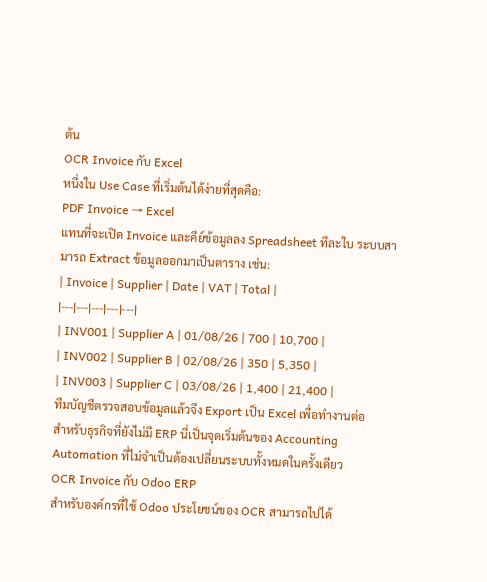ต้น
OCR Invoice กับ Excel
หนึ่งใน Use Case ที่เริ่มต้นได้ง่ายที่สุดคือ:
PDF Invoice → Excel
แทนที่จะเปิด Invoice และคีย์ข้อมูลลง Spreadsheet ทีละใบ ระบบสามารถ Extract ข้อมูลออกมาเป็นตาราง เช่น:
| Invoice | Supplier | Date | VAT | Total |
|---|---|---|---|---|
| INV001 | Supplier A | 01/08/26 | 700 | 10,700 |
| INV002 | Supplier B | 02/08/26 | 350 | 5,350 |
| INV003 | Supplier C | 03/08/26 | 1,400 | 21,400 |
ทีมบัญชีตรวจสอบข้อมูลแล้วจึง Export เป็น Excel เพื่อทำงานต่อ
สำหรับธุรกิจที่ยังไม่มี ERP นี่เป็นจุดเริ่มต้นของ Accounting Automation ที่ไม่จำเป็นต้องเปลี่ยนระบบทั้งหมดในครั้งเดียว
OCR Invoice กับ Odoo ERP
สำหรับองค์กรที่ใช้ Odoo ประโยชน์ของ OCR สามารถไปได้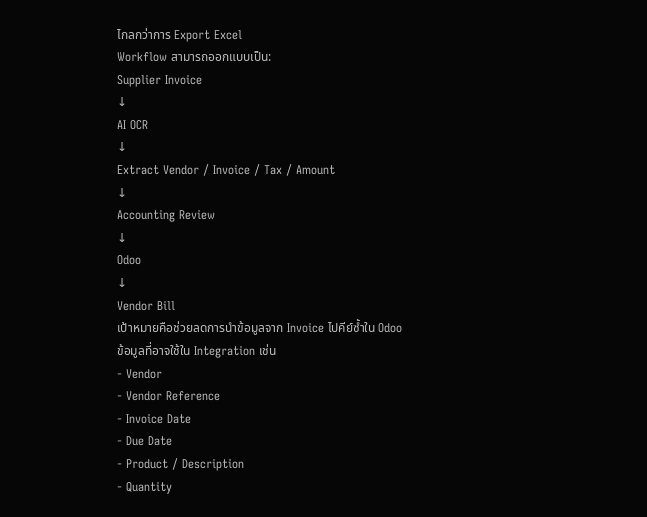ไกลกว่าการ Export Excel
Workflow สามารถออกแบบเป็น:
Supplier Invoice
↓
AI OCR
↓
Extract Vendor / Invoice / Tax / Amount
↓
Accounting Review
↓
Odoo
↓
Vendor Bill
เป้าหมายคือช่วยลดการนำข้อมูลจาก Invoice ไปคีย์ซ้ำใน Odoo
ข้อมูลที่อาจใช้ใน Integration เช่น
- Vendor
- Vendor Reference
- Invoice Date
- Due Date
- Product / Description
- Quantity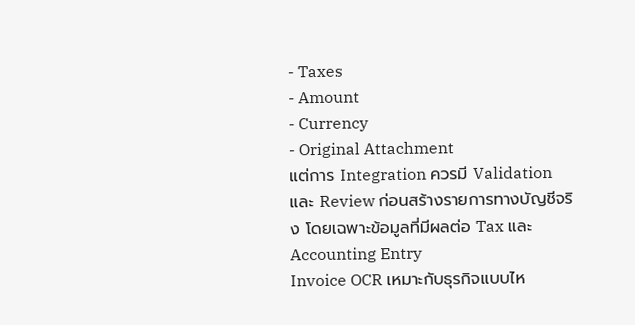- Taxes
- Amount
- Currency
- Original Attachment
แต่การ Integration ควรมี Validation และ Review ก่อนสร้างรายการทางบัญชีจริง โดยเฉพาะข้อมูลที่มีผลต่อ Tax และ Accounting Entry
Invoice OCR เหมาะกับธุรกิจแบบไห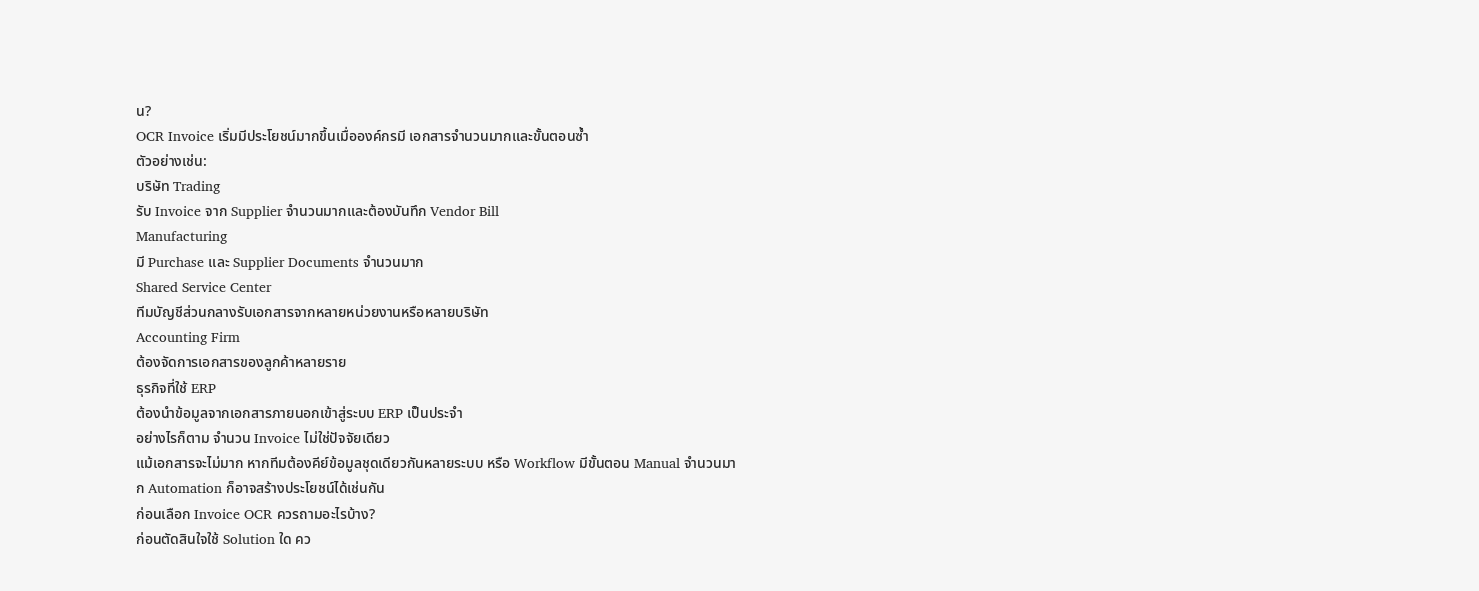น?
OCR Invoice เริ่มมีประโยชน์มากขึ้นเมื่อองค์กรมี เอกสารจำนวนมากและขั้นตอนซ้ำ
ตัวอย่างเช่น:
บริษัท Trading
รับ Invoice จาก Supplier จำนวนมากและต้องบันทึก Vendor Bill
Manufacturing
มี Purchase และ Supplier Documents จำนวนมาก
Shared Service Center
ทีมบัญชีส่วนกลางรับเอกสารจากหลายหน่วยงานหรือหลายบริษัท
Accounting Firm
ต้องจัดการเอกสารของลูกค้าหลายราย
ธุรกิจที่ใช้ ERP
ต้องนำข้อมูลจากเอกสารภายนอกเข้าสู่ระบบ ERP เป็นประจำ
อย่างไรก็ตาม จำนวน Invoice ไม่ใช่ปัจจัยเดียว
แม้เอกสารจะไม่มาก หากทีมต้องคีย์ข้อมูลชุดเดียวกันหลายระบบ หรือ Workflow มีขั้นตอน Manual จำนวนมาก Automation ก็อาจสร้างประโยชน์ได้เช่นกัน
ก่อนเลือก Invoice OCR ควรถามอะไรบ้าง?
ก่อนตัดสินใจใช้ Solution ใด คว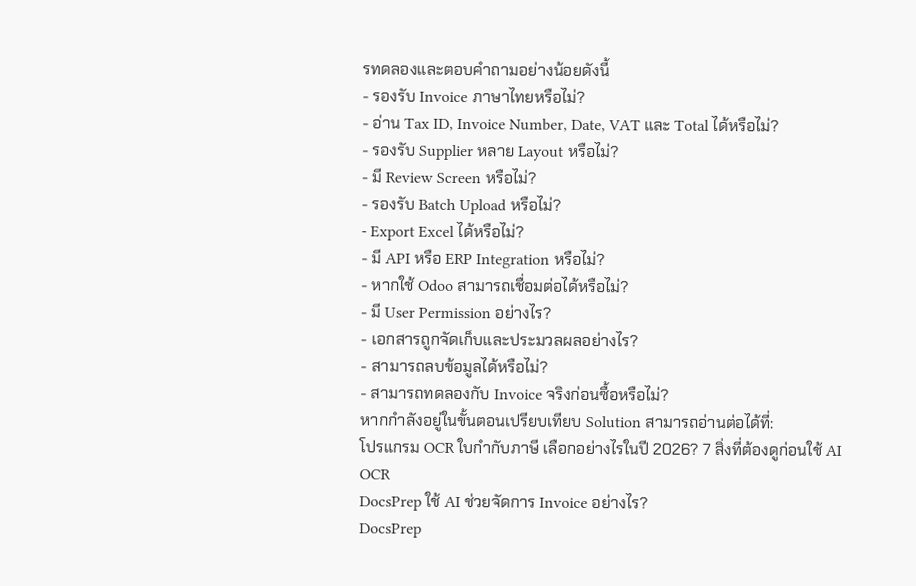รทดลองและตอบคำถามอย่างน้อยดังนี้
- รองรับ Invoice ภาษาไทยหรือไม่?
- อ่าน Tax ID, Invoice Number, Date, VAT และ Total ได้หรือไม่?
- รองรับ Supplier หลาย Layout หรือไม่?
- มี Review Screen หรือไม่?
- รองรับ Batch Upload หรือไม่?
- Export Excel ได้หรือไม่?
- มี API หรือ ERP Integration หรือไม่?
- หากใช้ Odoo สามารถเชื่อมต่อได้หรือไม่?
- มี User Permission อย่างไร?
- เอกสารถูกจัดเก็บและประมวลผลอย่างไร?
- สามารถลบข้อมูลได้หรือไม่?
- สามารถทดลองกับ Invoice จริงก่อนซื้อหรือไม่?
หากกำลังอยู่ในขั้นตอนเปรียบเทียบ Solution สามารถอ่านต่อได้ที่:
โปรแกรม OCR ใบกำกับภาษี เลือกอย่างไรในปี 2026? 7 สิ่งที่ต้องดูก่อนใช้ AI OCR
DocsPrep ใช้ AI ช่วยจัดการ Invoice อย่างไร?
DocsPrep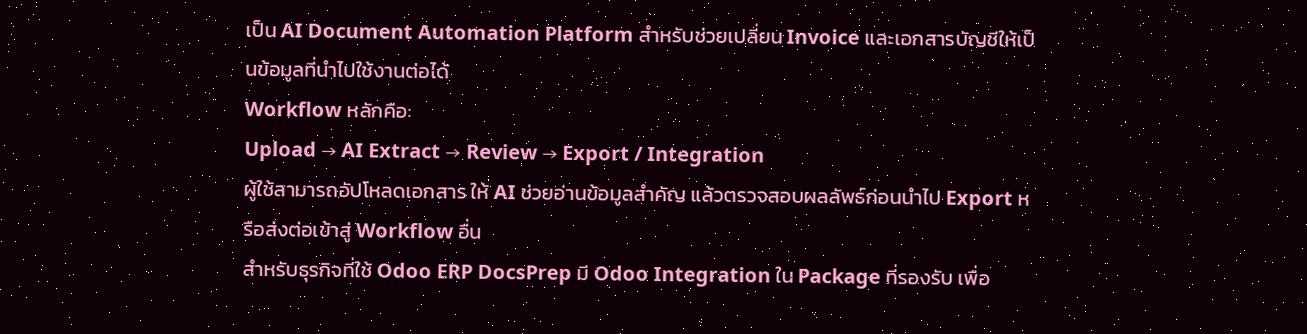เป็น AI Document Automation Platform สำหรับช่วยเปลี่ยน Invoice และเอกสารบัญชีให้เป็นข้อมูลที่นำไปใช้งานต่อได้
Workflow หลักคือ:
Upload → AI Extract → Review → Export / Integration
ผู้ใช้สามารถอัปโหลดเอกสาร ให้ AI ช่วยอ่านข้อมูลสำคัญ แล้วตรวจสอบผลลัพธ์ก่อนนำไป Export หรือส่งต่อเข้าสู่ Workflow อื่น
สำหรับธุรกิจที่ใช้ Odoo ERP DocsPrep มี Odoo Integration ใน Package ที่รองรับ เพื่อ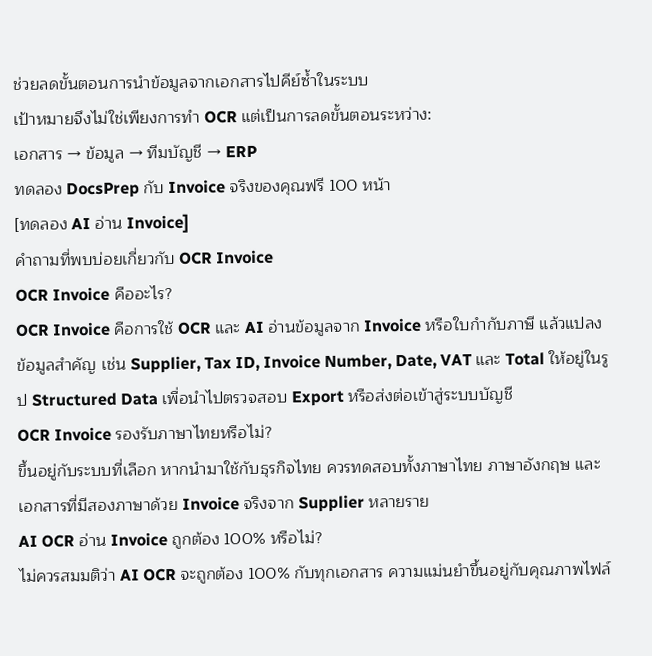ช่วยลดขั้นตอนการนำข้อมูลจากเอกสารไปคีย์ซ้ำในระบบ
เป้าหมายจึงไม่ใช่เพียงการทำ OCR แต่เป็นการลดขั้นตอนระหว่าง:
เอกสาร → ข้อมูล → ทีมบัญชี → ERP
ทดลอง DocsPrep กับ Invoice จริงของคุณฟรี 100 หน้า
[ทดลอง AI อ่าน Invoice]
คำถามที่พบบ่อยเกี่ยวกับ OCR Invoice
OCR Invoice คืออะไร?
OCR Invoice คือการใช้ OCR และ AI อ่านข้อมูลจาก Invoice หรือใบกำกับภาษี แล้วแปลงข้อมูลสำคัญ เช่น Supplier, Tax ID, Invoice Number, Date, VAT และ Total ให้อยู่ในรูป Structured Data เพื่อนำไปตรวจสอบ Export หรือส่งต่อเข้าสู่ระบบบัญชี
OCR Invoice รองรับภาษาไทยหรือไม่?
ขึ้นอยู่กับระบบที่เลือก หากนำมาใช้กับธุรกิจไทย ควรทดสอบทั้งภาษาไทย ภาษาอังกฤษ และเอกสารที่มีสองภาษาด้วย Invoice จริงจาก Supplier หลายราย
AI OCR อ่าน Invoice ถูกต้อง 100% หรือไม่?
ไม่ควรสมมติว่า AI OCR จะถูกต้อง 100% กับทุกเอกสาร ความแม่นยำขึ้นอยู่กับคุณภาพไฟล์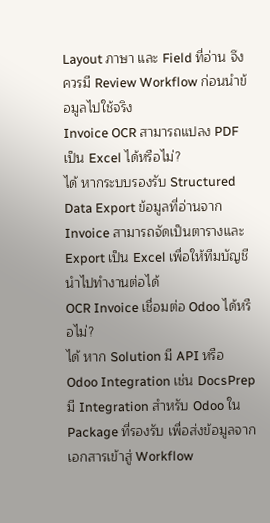Layout ภาษา และ Field ที่อ่าน จึงควรมี Review Workflow ก่อนนำข้อมูลไปใช้จริง
Invoice OCR สามารถแปลง PDF เป็น Excel ได้หรือไม่?
ได้ หากระบบรองรับ Structured Data Export ข้อมูลที่อ่านจาก Invoice สามารถจัดเป็นตารางและ Export เป็น Excel เพื่อให้ทีมบัญชีนำไปทำงานต่อได้
OCR Invoice เชื่อมต่อ Odoo ได้หรือไม่?
ได้ หาก Solution มี API หรือ Odoo Integration เช่น DocsPrep มี Integration สำหรับ Odoo ใน Package ที่รองรับ เพื่อส่งข้อมูลจากเอกสารเข้าสู่ Workflow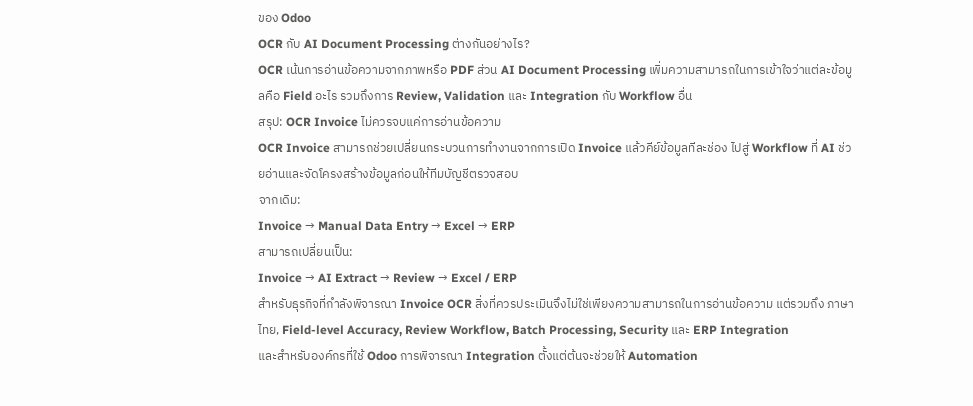ของ Odoo
OCR กับ AI Document Processing ต่างกันอย่างไร?
OCR เน้นการอ่านข้อความจากภาพหรือ PDF ส่วน AI Document Processing เพิ่มความสามารถในการเข้าใจว่าแต่ละข้อมูลคือ Field อะไร รวมถึงการ Review, Validation และ Integration กับ Workflow อื่น
สรุป: OCR Invoice ไม่ควรจบแค่การอ่านข้อความ
OCR Invoice สามารถช่วยเปลี่ยนกระบวนการทำงานจากการเปิด Invoice แล้วคีย์ข้อมูลทีละช่อง ไปสู่ Workflow ที่ AI ช่วยอ่านและจัดโครงสร้างข้อมูลก่อนให้ทีมบัญชีตรวจสอบ
จากเดิม:
Invoice → Manual Data Entry → Excel → ERP
สามารถเปลี่ยนเป็น:
Invoice → AI Extract → Review → Excel / ERP
สำหรับธุรกิจที่กำลังพิจารณา Invoice OCR สิ่งที่ควรประเมินจึงไม่ใช่เพียงความสามารถในการอ่านข้อความ แต่รวมถึง ภาษาไทย, Field-level Accuracy, Review Workflow, Batch Processing, Security และ ERP Integration
และสำหรับองค์กรที่ใช้ Odoo การพิจารณา Integration ตั้งแต่ต้นจะช่วยให้ Automation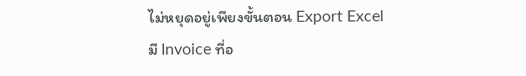ไม่หยุดอยู่เพียงขั้นตอน Export Excel
มี Invoice ที่อ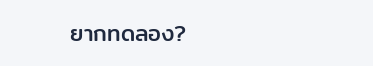ยากทดลอง?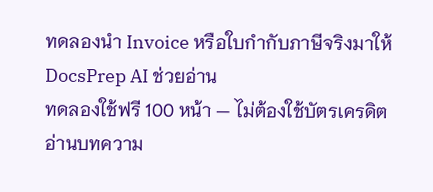ทดลองนำ Invoice หรือใบกำกับภาษีจริงมาให้ DocsPrep AI ช่วยอ่าน
ทดลองใช้ฟรี 100 หน้า — ไม่ต้องใช้บัตรเครดิต
อ่านบทความ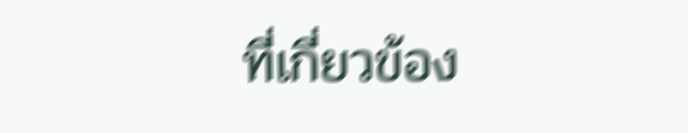ที่เกี่ยวข้อง